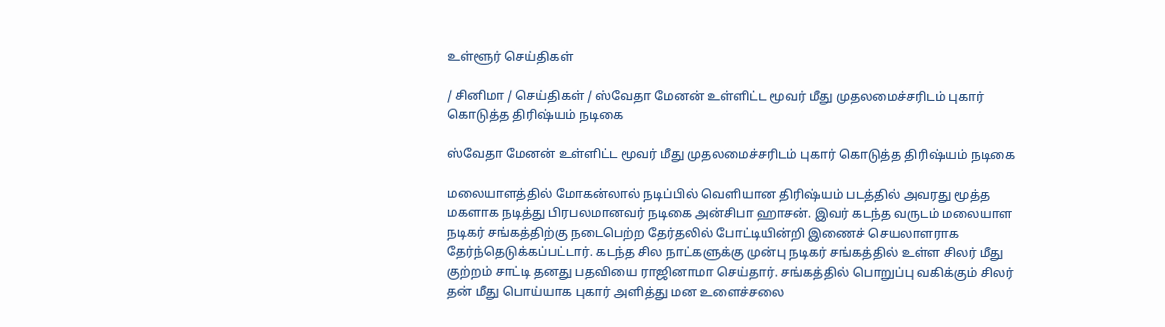உள்ளூர் செய்திகள்

/ சினிமா / செய்திகள் / ஸ்வேதா மேனன் உள்ளிட்ட மூவர் மீது முதலமைச்சரிடம் புகார் கொடுத்த திரிஷ்யம் நடிகை

ஸ்வேதா மேனன் உள்ளிட்ட மூவர் மீது முதலமைச்சரிடம் புகார் கொடுத்த திரிஷ்யம் நடிகை

மலையாளத்தில் மோகன்லால் நடிப்பில் வெளியான திரிஷ்யம் படத்தில் அவரது மூத்த மகளாக நடித்து பிரபலமானவர் நடிகை அன்சிபா ஹாசன். இவர் கடந்த வருடம் மலையாள நடிகர் சங்கத்திற்கு நடைபெற்ற தேர்தலில் போட்டியின்றி இணைச் செயலாளராக தேர்ந்தெடுக்கப்பட்டார். கடந்த சில நாட்களுக்கு முன்பு நடிகர் சங்கத்தில் உள்ள சிலர் மீது குற்றம் சாட்டி தனது பதவியை ராஜினாமா செய்தார். சங்கத்தில் பொறுப்பு வகிக்கும் சிலர் தன் மீது பொய்யாக புகார் அளித்து மன உளைச்சலை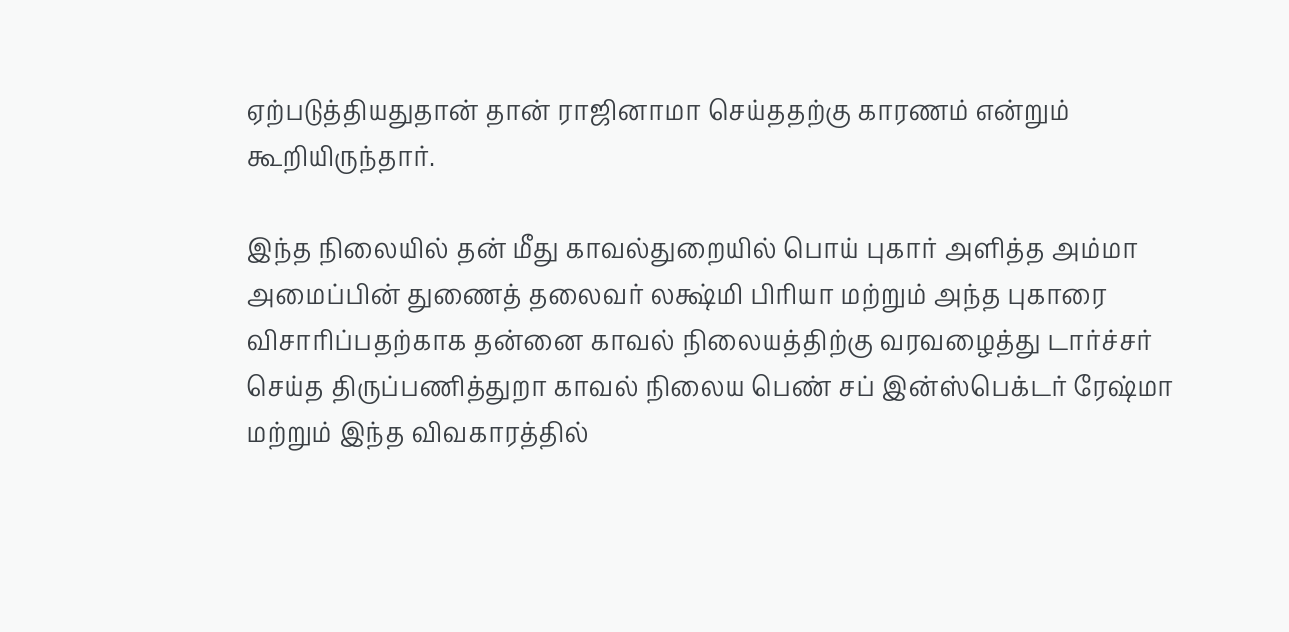ஏற்படுத்தியதுதான் தான் ராஜினாமா செய்ததற்கு காரணம் என்றும் கூறியிருந்தார்.

இந்த நிலையில் தன் மீது காவல்துறையில் பொய் புகார் அளித்த அம்மா அமைப்பின் துணைத் தலைவர் லக்ஷ்மி பிரியா மற்றும் அந்த புகாரை விசாரிப்பதற்காக தன்னை காவல் நிலையத்திற்கு வரவழைத்து டார்ச்சர் செய்த திருப்பணித்துறா காவல் நிலைய பெண் சப் இன்ஸ்பெக்டர் ரேஷ்மா மற்றும் இந்த விவகாரத்தில்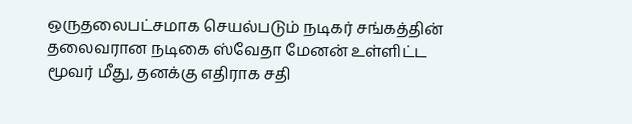ஒருதலைபட்சமாக செயல்படும் நடிகர் சங்கத்தின் தலைவரான நடிகை ஸ்வேதா மேனன் உள்ளிட்ட மூவர் மீது, தனக்கு எதிராக சதி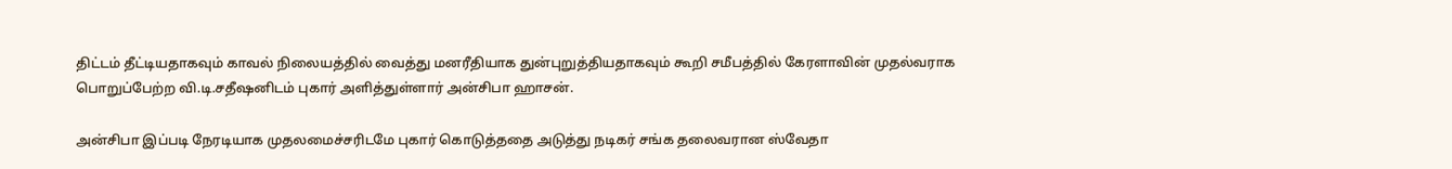திட்டம் தீட்டியதாகவும் காவல் நிலையத்தில் வைத்து மனரீதியாக துன்புறுத்தியதாகவும் கூறி சமீபத்தில் கேரளாவின் முதல்வராக பொறுப்பேற்ற வி.டி.சதீஷனிடம் புகார் அளித்துள்ளார் அன்சிபா ஹாசன்.

அன்சிபா இப்படி நேரடியாக முதலமைச்சரிடமே புகார் கொடுத்ததை அடுத்து நடிகர் சங்க தலைவரான ஸ்வேதா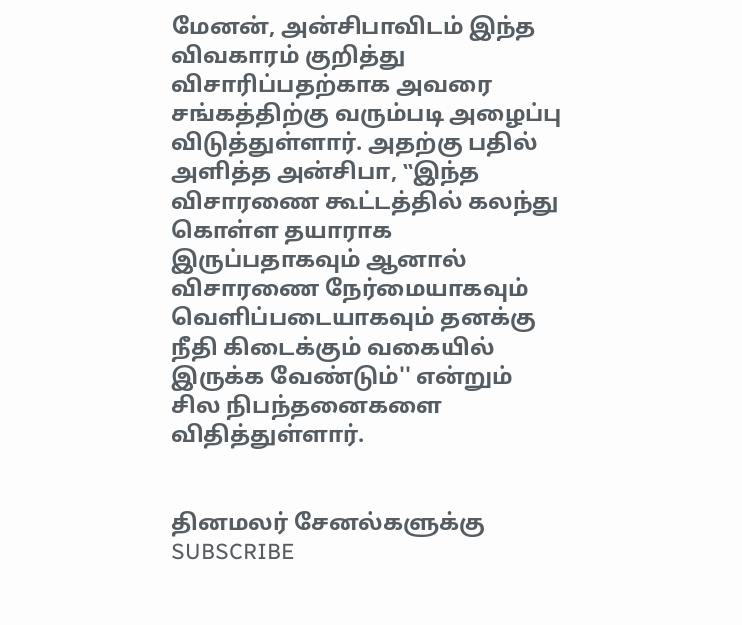மேனன், அன்சிபாவிடம் இந்த விவகாரம் குறித்து விசாரிப்பதற்காக அவரை சங்கத்திற்கு வரும்படி அழைப்பு விடுத்துள்ளார். அதற்கு பதில் அளித்த அன்சிபா, ‛‛இந்த விசாரணை கூட்டத்தில் கலந்து கொள்ள தயாராக இருப்பதாகவும் ஆனால் விசாரணை நேர்மையாகவும் வெளிப்படையாகவும் தனக்கு நீதி கிடைக்கும் வகையில் இருக்க வேண்டும்'' என்றும் சில நிபந்தனைகளை விதித்துள்ளார்.


தினமலர் சேனல்களுக்கு SUBSCRIBE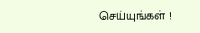செய்யுங்கள் !